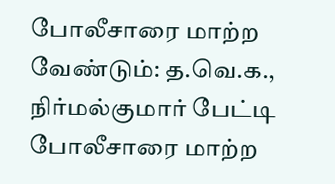போலீசாரை மாற்ற வேண்டும்: த.வெ.க., நிர்மல்குமார் பேட்டி
போலீசாரை மாற்ற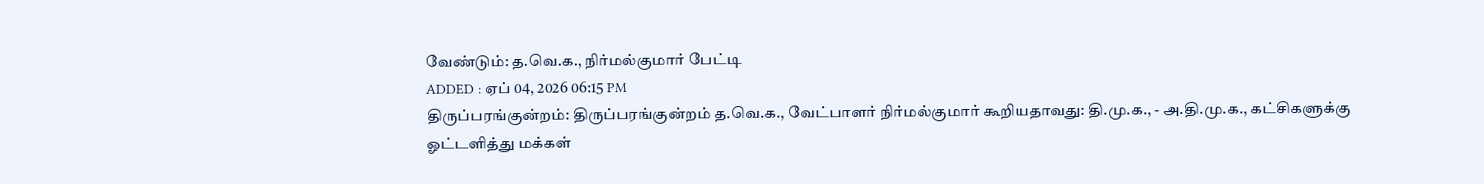வேண்டும்: த.வெ.க., நிர்மல்குமார் பேட்டி
ADDED : ஏப் 04, 2026 06:15 PM
திருப்பரங்குன்றம்: திருப்பரங்குன்றம் த.வெ.க., வேட்பாளர் நிர்மல்குமார் கூறியதாவது: தி.மு.க., - அ.தி.மு.க., கட்சிகளுக்கு ஓட்டளித்து மக்கள்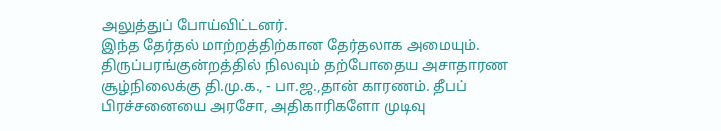அலுத்துப் போய்விட்டனர்.
இந்த தேர்தல் மாற்றத்திற்கான தேர்தலாக அமையும். திருப்பரங்குன்றத்தில் நிலவும் தற்போதைய அசாதாரண சூழ்நிலைக்கு தி.மு.க., - பா.ஜ.,தான் காரணம். தீபப் பிரச்சனையை அரசோ, அதிகாரிகளோ முடிவு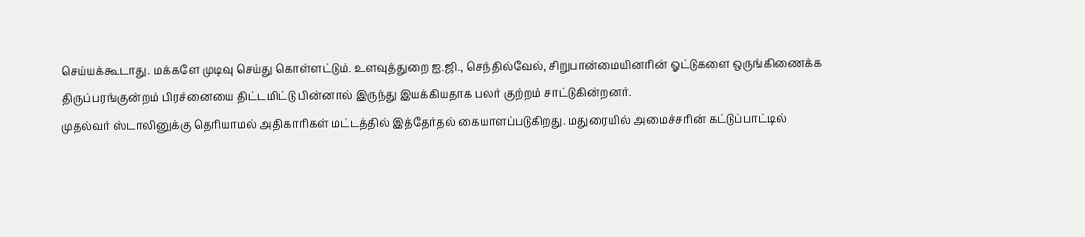செய்யக்கூடாது. மக்களே முடிவு செய்து கொள்ளட்டும். உளவுத்துறை ஐ.ஜி., செந்தில்வேல், சிறுபான்மையினரின் ஓட்டுகளை ஒருங்கிணைக்க திருப்பரங்குன்றம் பிரச்னையை திட்டமிட்டு பின்னால் இருந்து இயக்கியதாக பலர் குற்றம் சாட்டுகின்றனர்.
முதல்வர் ஸ்டாலினுக்கு தெரியாமல் அதிகாரிகள் மட்டத்தில் இத்தேர்தல் கையாளப்படுகிறது. மதுரையில் அமைச்சரின் கட்டுப்பாட்டில்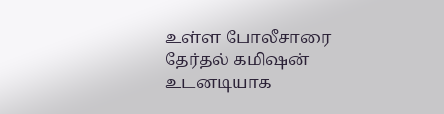உள்ள போலீசாரை தேர்தல் கமிஷன் உடனடியாக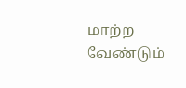மாற்ற வேண்டும்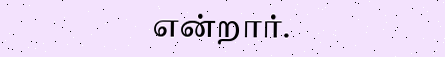என்றார்.